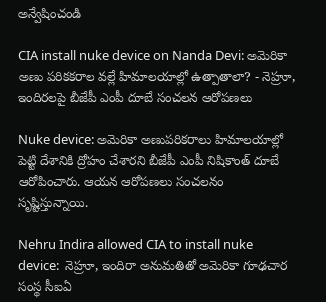అన్వేషించండి

CIA install nuke device on Nanda Devi: అమెరికా అణు పరికకరాల వల్లే హిమాలయాల్లో ఉత్పాతాలా? - నెహ్రూ, ఇందిరలపై బీజేపీ ఎంపీ దూబే సంచలన ఆరోపణలు

Nuke device: అమెరికా అణుపరికరాలు హిమాలయాల్లో పెట్టి దేశానికి ద్రోహం చేశారని బీజేపీ ఎంపీ నిషికాంత్ దూబే ఆరోపించారు. ఆయన ఆరోపణలు సంచలనం సృష్టిస్తున్నాయి.

Nehru Indira allowed CIA to install nuke device:  నెహ్రూ, ఇందిరా అనుమతితో అమెరికా గూఢచార సంస్థ సీఐఏ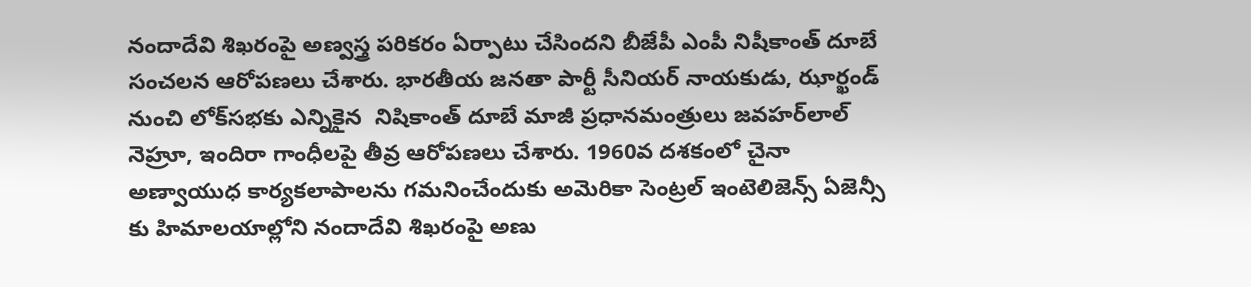నందాదేవి శిఖరంపై అణ్వస్త్ర పరికరం ఏర్పాటు చేసిందని బీజేపీ ఎంపీ నిషీకాంత్ దూబే సంచలన ఆరోపణలు చేశారు. భారతీయ జనతా పార్టీ సీనియర్ నాయకుడు, ఝార్ఖండ్ నుంచి లోక్‌సభకు ఎన్నికైన  నిషికాంత్ దూబే మాజీ ప్రధానమంత్రులు జవహర్‌లాల్ నెహ్రూ, ఇందిరా గాంధీలపై తీవ్ర ఆరోపణలు చేశారు. 1960వ దశకంలో చైనా అణ్వాయుధ కార్యకలాపాలను గమనించేందుకు అమెరికా సెంట్రల్ ఇంటెలిజెన్స్ ఏజెన్సీ కు హిమాలయాల్లోని నందాదేవి శిఖరంపై అణు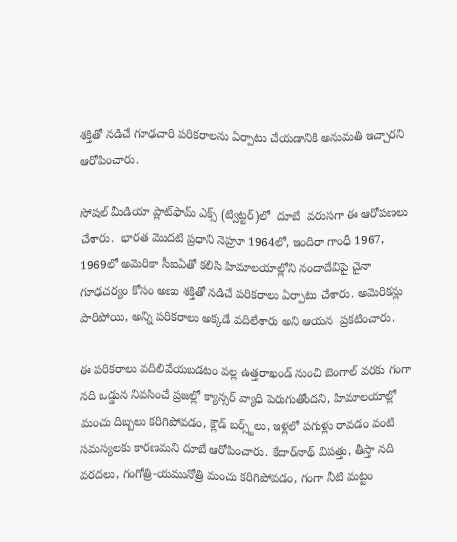శక్తితో నడిచే గూఢచారి పరికరాలను ఏర్పాటు చేయడానికి అనుమతి ఇచ్చారని ఆరోపించారు.

సోషల్ మీడియా ప్లాట్‌ఫామ్ ఎక్స్ (ట్విట్టర్)లో  దూబే  వరుసగా ఈ ఆరోపణలు చేశారు.  భారత మొదటి ప్రధాని నెహ్రూ 1964లో, ఇందిరా గాంధీ 1967, 1969లో అమెరికా సీఐఏతో కలిసి హిమాలయాల్లోని నందాదేవిపై చైనా గూఢచర్యం కోసం అణు శక్తితో నడిచే పరికరాలు ఏర్పాటు చేశారు. అమెరికన్లు పారిపోయి, అన్ని పరికరాలు అక్కడే వదిలేశారు అని ఆయన  ప్రకటించారు.

ఈ పరికరాలు వదిలివేయబడటం వల్ల ఉత్తరాఖండ్ నుంచి బెంగాల్ వరకు గంగా నది ఒడ్డున నివసించే ప్రజల్లో క్యాన్సర్ వ్యాధి పెరుగుతోందని, హిమాలయాల్లో మంచు దిబ్బలు కరిగిపోవడం, క్లౌడ్ బర్స్ట్‌లు, ఇళ్లలో పగుళ్లు రావడం వంటి సమస్యలకు కారణమని దూబే ఆరోపించారు. కేదార్‌నాథ్ విపత్తు, తీస్తా నది వరదలు, గంగోత్రి-యమునోత్రి మంచు కరిగిపోవడం, గంగా నీటి మట్టం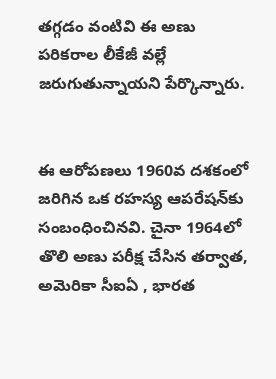తగ్గడం వంటివి ఈ అణు పరికరాల లీకేజీ వల్లే జరుగుతున్నాయని పేర్కొన్నారు.


ఈ ఆరోపణలు 1960వ దశకంలో జరిగిన ఒక రహస్య ఆపరేషన్‌కు సంబంధించినవి. చైనా 1964లో తొలి అణు పరీక్ష చేసిన తర్వాత, అమెరికా సీఐఏ , భారత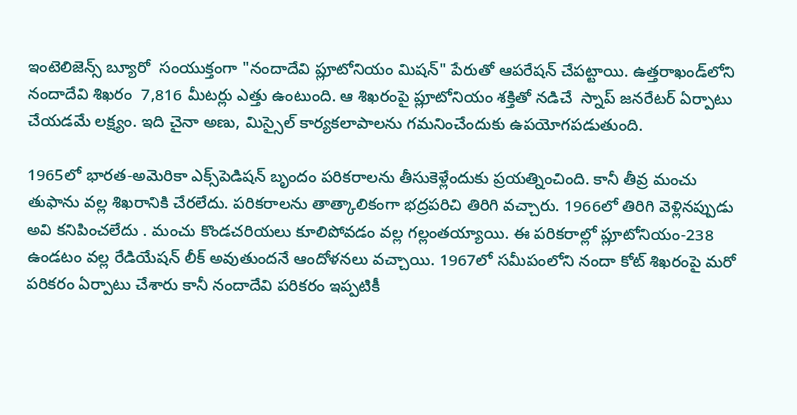ఇంటెలిజెన్స్ బ్యూరో  సంయుక్తంగా "నందాదేవి ప్లూటోనియం మిషన్" పేరుతో ఆపరేషన్ చేపట్టాయి. ఉత్తరాఖండ్‌లోని నందాదేవి శిఖరం  7,816 మీటర్లు ఎత్తు ఉంటుంది. ఆ శిఖరంపై ప్లూటోనియం శక్తితో నడిచే  స్నాప్ జనరేటర్ ఏర్పాటు చేయడమే లక్ష్యం. ఇది చైనా అణు, మిస్సైల్ కార్యకలాపాలను గమనించేందుకు ఉపయోగపడుతుంది.

1965లో భారత-అమెరికా ఎక్స్‌పెడిషన్ బృందం పరికరాలను తీసుకెళ్లేందుకు ప్రయత్నించింది. కానీ తీవ్ర మంచు తుఫాను వల్ల శిఖరానికి చేరలేదు. పరికరాలను తాత్కాలికంగా భద్రపరిచి తిరిగి వచ్చారు. 1966లో తిరిగి వెళ్లినప్పుడు అవి కనిపించలేదు . మంచు కొండచరియలు కూలిపోవడం వల్ల గల్లంతయ్యాయి. ఈ పరికరాల్లో ప్లూటోనియం-238 ఉండటం వల్ల రేడియేషన్ లీక్ అవుతుందనే ఆందోళనలు వచ్చాయి. 1967లో సమీపంలోని నందా కోట్ శిఖరంపై మరో పరికరం ఏర్పాటు చేశారు కానీ నందాదేవి పరికరం ఇప్పటికీ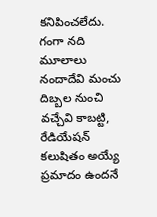కనిపించలేదు. గంగా నది మూలాలు నందాదేవి మంచు దిబ్బల నుంచి వచ్చేవి కాబట్టి, రేడియేషన్ కలుషితం అయ్యే ప్రమాదం ఉందనే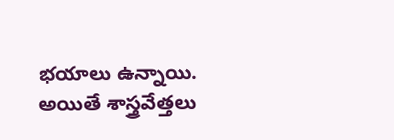భయాలు ఉన్నాయి. అయితే శాస్త్రవేత్తలు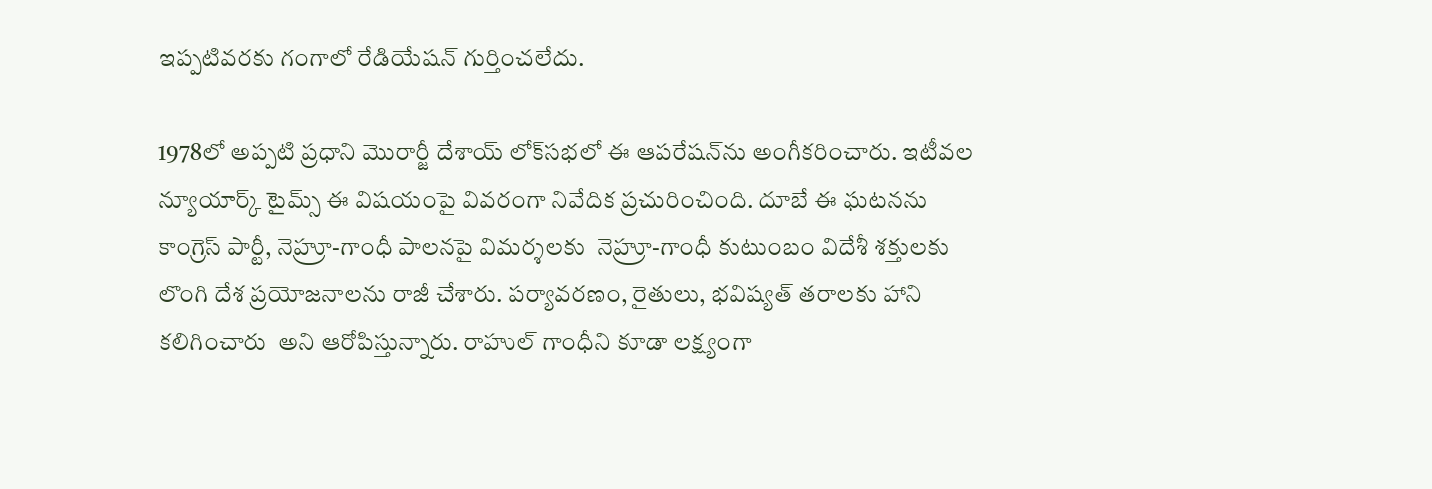ఇప్పటివరకు గంగాలో రేడియేషన్ గుర్తించలేదు.

1978లో అప్పటి ప్రధాని మొరార్జీ దేశాయ్ లోక్‌సభలో ఈ ఆపరేషన్‌ను అంగీకరించారు. ఇటీవల న్యూయార్క్ టైమ్స్ ఈ విషయంపై వివరంగా నివేదిక ప్రచురించింది. దూబే ఈ ఘటనను కాంగ్రెస్ పార్టీ, నెహ్రూ-గాంధీ పాలనపై విమర్శలకు  నెహ్రూ-గాంధీ కుటుంబం విదేశీ శక్తులకు లొంగి దేశ ప్రయోజనాలను రాజీ చేశారు. పర్యావరణం, రైతులు, భవిష్యత్ తరాలకు హాని కలిగించారు  అని ఆరోపిస్తున్నారు. రాహుల్ గాంధీని కూడా లక్ష్యంగా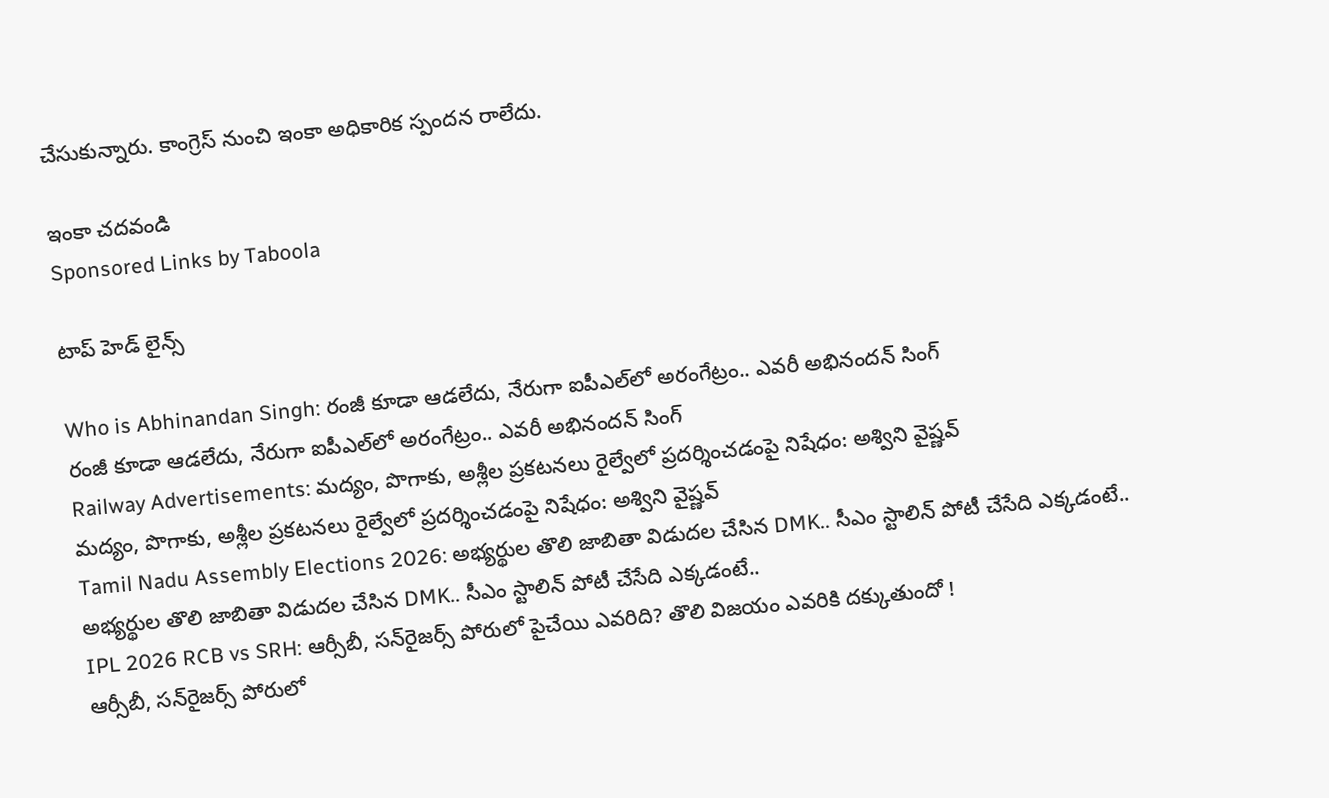చేసుకున్నారు. కాంగ్రెస్ నుంచి ఇంకా అధికారిక స్పందన రాలేదు.

ఇంకా చదవండి
Sponsored Links by Taboola

టాప్ హెడ్ లైన్స్

Who is Abhinandan Singh: రంజీ కూడా ఆడలేదు, నేరుగా ఐపీఎల్‌లో అరంగేట్రం.. ఎవరీ అభినందన్ సింగ్
రంజీ కూడా ఆడలేదు, నేరుగా ఐపీఎల్‌లో అరంగేట్రం.. ఎవరీ అభినందన్ సింగ్
Railway Advertisements: మద్యం, పొగాకు, అశ్లీల ప్రకటనలు రైల్వేలో ప్రదర్శించడంపై నిషేధం: అశ్విని వైష్ణవ్
మద్యం, పొగాకు, అశ్లీల ప్రకటనలు రైల్వేలో ప్రదర్శించడంపై నిషేధం: అశ్విని వైష్ణవ్
Tamil Nadu Assembly Elections 2026: అభ్యర్థుల తొలి జాబితా విడుదల చేసిన DMK.. సీఎం స్టాలిన్ పోటీ చేసేది ఎక్కడంటే..
అభ్యర్థుల తొలి జాబితా విడుదల చేసిన DMK.. సీఎం స్టాలిన్ పోటీ చేసేది ఎక్కడంటే..
IPL 2026 RCB vs SRH: ఆర్సీబీ, సన్‌రైజర్స్ పోరులో పైచేయి ఎవరిది? తొలి విజయం ఎవరికి దక్కుతుందో !
ఆర్సీబీ, సన్‌రైజర్స్ పోరులో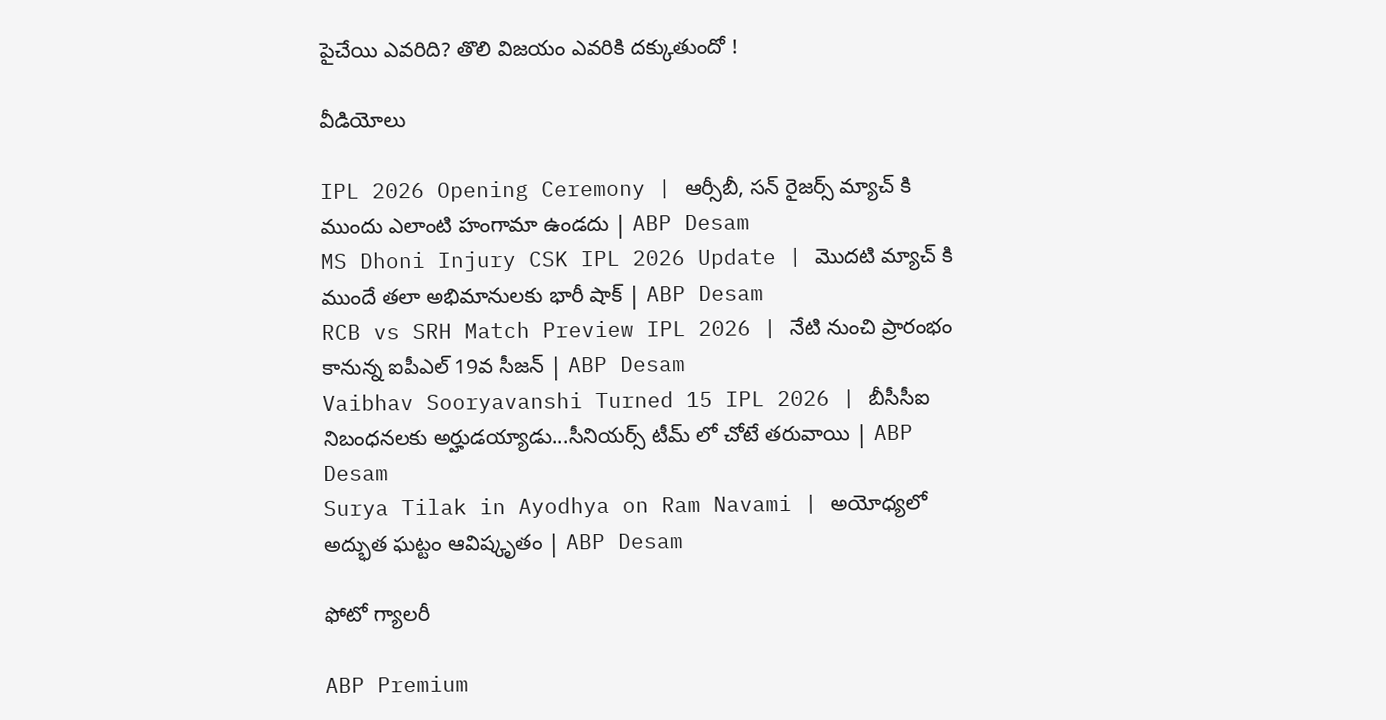పైచేయి ఎవరిది? తొలి విజయం ఎవరికి దక్కుతుందో !

వీడియోలు

IPL 2026 Opening Ceremony | ఆర్సీబీ, సన్ రైజర్స్ మ్యాచ్ కి ముందు ఎలాంటి హంగామా ఉండదు | ABP Desam
MS Dhoni Injury CSK IPL 2026 Update | మొదటి మ్యాచ్ కి ముందే తలా అభిమానులకు భారీ షాక్ | ABP Desam
RCB vs SRH Match Preview IPL 2026 | నేటి నుంచి ప్రారంభం కానున్న ఐపీఎల్ 19వ సీజన్ | ABP Desam
Vaibhav Sooryavanshi Turned 15 IPL 2026 | బీసీసీఐ నిబంధనలకు అర్హుడయ్యాడు...సీనియర్స్ టీమ్ లో చోటే తరువాయి | ABP Desam
Surya Tilak in Ayodhya on Ram Navami | అయోధ్యలో అద్భుత ఘట్టం ఆవిష్కృతం | ABP Desam

ఫోటో గ్యాలరీ

ABP Premium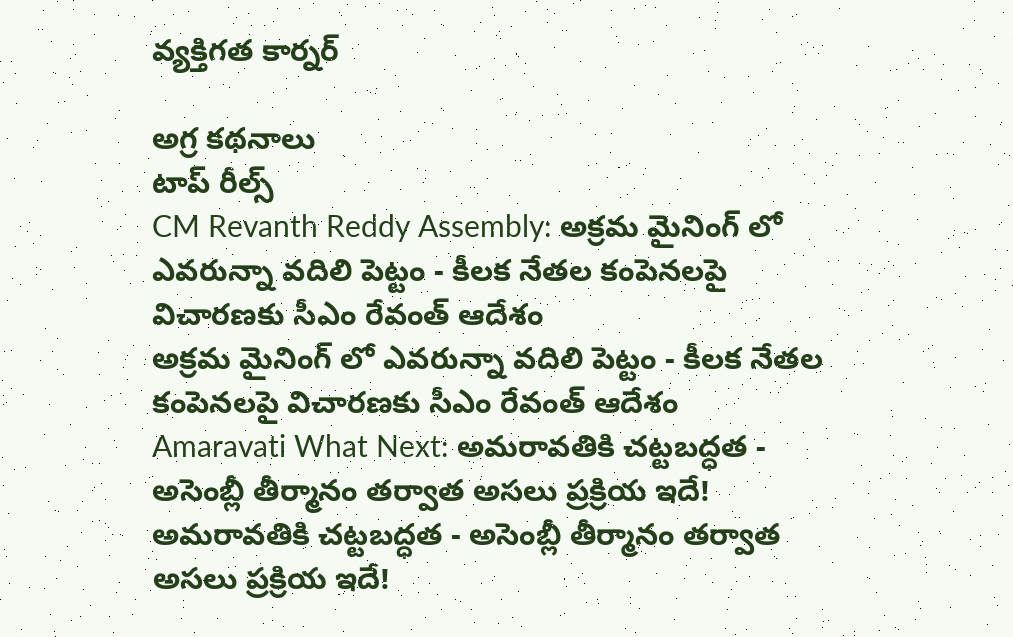వ్యక్తిగత కార్నర్

అగ్ర కథనాలు
టాప్ రీల్స్
CM Revanth Reddy Assembly: అక్రమ మైనింగ్ లో ఎవరున్నా వదిలి పెట్టం - కీలక నేతల కంపెనలపై విచారణకు సీఎం రేవంత్ ఆదేశం
అక్రమ మైనింగ్ లో ఎవరున్నా వదిలి పెట్టం - కీలక నేతల కంపెనలపై విచారణకు సీఎం రేవంత్ ఆదేశం
Amaravati What Next: అమరావతికి చట్టబద్ధత - అసెంబ్లీ తీర్మానం తర్వాత అసలు ప్రక్రియ ఇదే!
అమరావతికి చట్టబద్ధత - అసెంబ్లీ తీర్మానం తర్వాత అసలు ప్రక్రియ ఇదే!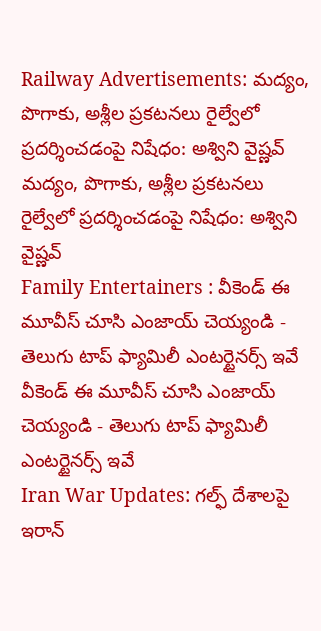Railway Advertisements: మద్యం, పొగాకు, అశ్లీల ప్రకటనలు రైల్వేలో ప్రదర్శించడంపై నిషేధం: అశ్విని వైష్ణవ్
మద్యం, పొగాకు, అశ్లీల ప్రకటనలు రైల్వేలో ప్రదర్శించడంపై నిషేధం: అశ్విని వైష్ణవ్
Family Entertainers : వీకెండ్ ఈ మూవీస్ చూసి ఎంజాయ్ చెయ్యండి - తెలుగు టాప్ ఫ్యామిలీ ఎంటర్టైనర్స్ ఇవే
వీకెండ్ ఈ మూవీస్ చూసి ఎంజాయ్ చెయ్యండి - తెలుగు టాప్ ఫ్యామిలీ ఎంటర్టైనర్స్ ఇవే
Iran War Updates: గల్ఫ్ దేశాలపై ఇరాన్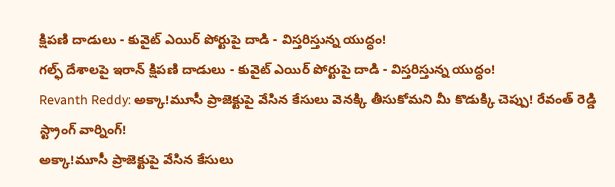క్షిపణి దాడులు - కువైట్ ఎయిర్ పోర్టుపై దాడి - విస్తరిస్తున్న యుద్ధం!
గల్ఫ్ దేశాలపై ఇరాన్ క్షిపణి దాడులు - కువైట్ ఎయిర్ పోర్టుపై దాడి - విస్తరిస్తున్న యుద్ధం!
Revanth Reddy: అక్కా!మూసీ ప్రాజెక్టుపై వేసిన కేసులు వెనక్కి తీసుకోమని మీ కొడుక్కి చెప్పు! రేవంత్ రెడ్డి స్ట్రాంగ్ వార్నింగ్‌!
అక్కా!మూసీ ప్రాజెక్టుపై వేసిన కేసులు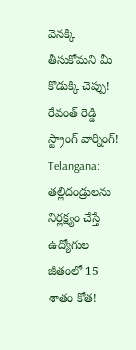వెనక్కి తీసుకోమని మీ కొడుక్కి చెప్పు! రేవంత్ రెడ్డి స్ట్రాంగ్ వార్నింగ్‌!
Telangana: తల్లిదండ్రులను నిర్లక్ష్యం చేస్తే ఉద్యోగుల జీతంలో 15 శాతం కోత!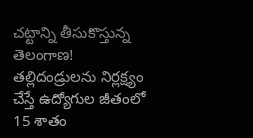చట్టాన్ని తీసుకొస్తున్న తెలంగాణ!
తల్లిదండ్రులను నిర్లక్ష్యం చేస్తే ఉద్యోగుల జీతంలో 15 శాతం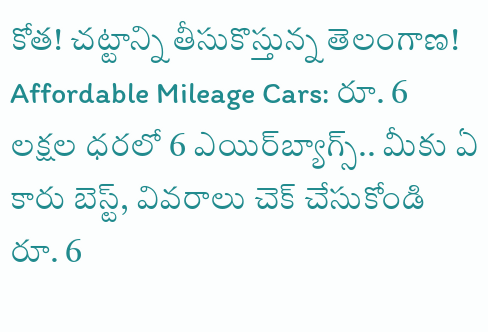కోత! చట్టాన్ని తీసుకొస్తున్న తెలంగాణ!
Affordable Mileage Cars: రూ. 6 లక్షల ధరలో 6 ఎయిర్‌బ్యాగ్స్.. మీకు ఏ కారు బెస్ట్, వివరాలు చెక్ చేసుకోండి
రూ. 6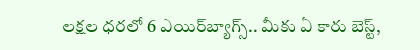లక్షల ధరలో 6 ఎయిర్‌బ్యాగ్స్.. మీకు ఏ కారు బెస్ట్,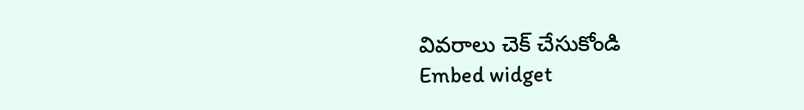వివరాలు చెక్ చేసుకోండి
Embed widget